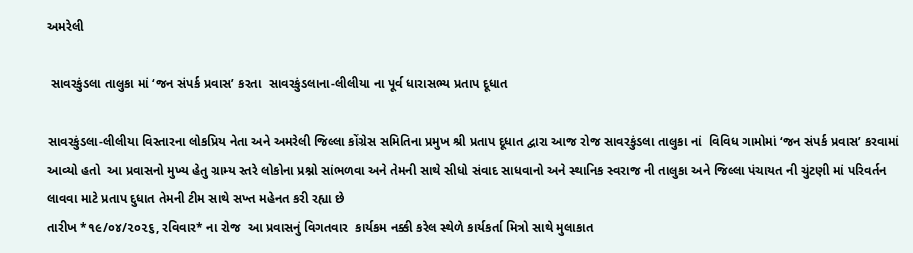અમરેલી

 સાવરકુંડલા તાલુકા માં ‘જન સંપર્ક પ્રવાસ’ કરતા  સાવરકુંડલાના-લીલીયા ના પૂર્વ ધારાસભ્ય પ્રતાપ દૂધાત

સાવરકુંડલા-લીલીયા વિસ્તારના લોકપ્રિય નેતા અને અમરેલી જિલ્લા કોંગ્રેસ સમિતિના પ્રમુખ શ્રી પ્રતાપ દૂધાત દ્વારા આજ રોજ સાવરકુંડલા તાલુકા નાં  વિવિધ ગામોમાં ‘જન સંપર્ક પ્રવાસ’ કરવામાં આવ્યો હતો  આ પ્રવાસનો મુખ્ય હેતુ ગ્રામ્ય સ્તરે લોકોના પ્રશ્નો સાંભળવા અને તેમની સાથે સીધો સંવાદ સાધવાનો અને સ્થાનિક સ્વરાજ ની તાલુકા અને જિલ્લા પંચાયત ની ચુંટણી માં પરિવર્તન લાવવા માટે પ્રતાપ દુધાત તેમની ટીમ સાથે સખ્ત મહેનત કરી રહ્યા છે
તારીખ *૧૯/૦૪/૨૦૨૬, રવિવાર* ના રોજ  આ પ્રવાસનું વિગતવાર  કાર્યકમ નક્કી કરેલ સ્થેળે કાર્યકર્તા મિત્રો સાથે મુલાકાત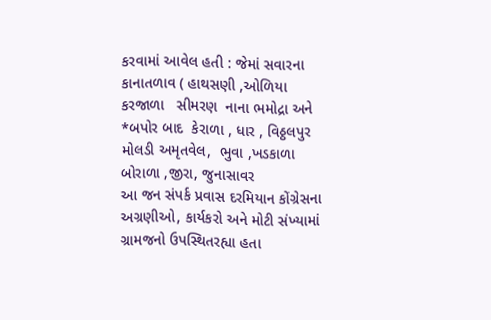કરવામાં આવેલ હતી : જેમાં સવારના કાનાતળાવ ( હાથસણી ,ઓળિયા કરજાળા   સીમરણ  નાના ભમોદ્રા અને *બપોર બાદ  કેરાળા , ધાર , વિઠ્ઠલપુર મોલડી અમૃતવેલ,  ભુવા ,ખડકાળા  બોરાળા ,જીરા, જુનાસાવર
આ જન સંપર્ક પ્રવાસ દરમિયાન કોંગ્રેસના અગ્રણીઓ, કાર્યકરો અને મોટી સંખ્યામાં ગ્રામજનો ઉપસ્થિતરહ્યા હતા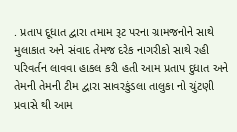. પ્રતાપ દૂધાત દ્વારા તમામ રૂટ પરના ગ્રામજનોને સાથે  મુલાકાત અને સંવાદ તેમજ દરેક નાગરીકો સાથે રહી પરિવર્તન લાવવા હાકલ કરી હતી આમ પ્રતાપ દુધાત અને તેમની તેમની ટીમ દ્વારા સાવરકુંડલા તાલુકા નો ચુંટણી પ્રવાસે થી આમ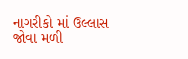નાગરીકો માં ઉલ્લાસ જોવા મળી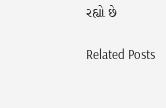રહ્યો છે

Related Posts